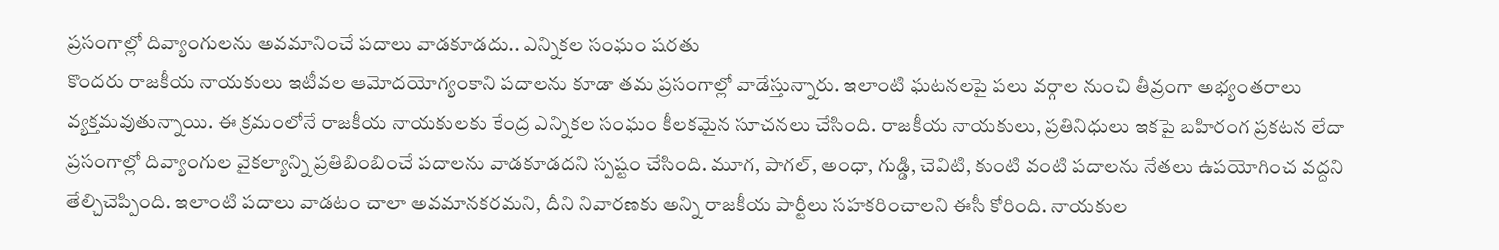ప్రసంగాల్లో దివ్యాంగులను అవమానించే పదాలు వాడకూడదు.. ఎన్నికల సంఘం షరతు
కొందరు రాజకీయ నాయకులు ఇటీవల ఆమోదయోగ్యంకాని పదాలను కూడా తమ ప్రసంగాల్లో వాడేస్తున్నారు. ఇలాంటి ఘటనలపై పలు వర్గాల నుంచి తీవ్రంగా అభ్యంతరాలు వ్యక్తమవుతున్నాయి. ఈ క్రమంలోనే రాజకీయ నాయకులకు కేంద్ర ఎన్నికల సంఘం కీలకమైన సూచనలు చేసింది. రాజకీయ నాయకులు, ప్రతినిధులు ఇకపై బహిరంగ ప్రకటన లేదా ప్రసంగాల్లో దివ్యాంగుల వైకల్యాన్ని ప్రతిబింబించే పదాలను వాడకూడదని స్పష్టం చేసింది. మూగ, పాగల్, అంధా, గుడ్డి, చెవిటి, కుంటి వంటి పదాలను నేతలు ఉపయోగించ వద్దని తేల్చిచెప్పింది. ఇలాంటి పదాలు వాడటం చాలా అవమానకరమని, దీని నివారణకు అన్ని రాజకీయ పార్టీలు సహకరించాలని ఈసీ కోరింది. నాయకుల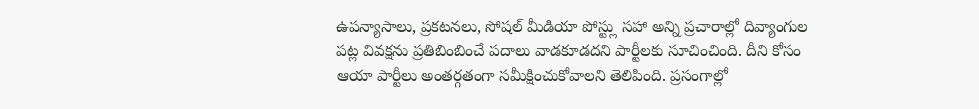ఉపన్యాసాలు, ప్రకటనలు, సోషల్ మీడియా పోస్ట్లు సహా అన్ని ప్రచారాల్లో దివ్యాంగుల పట్ల వివక్షను ప్రతిబింబించే పదాలు వాడకూడదని పార్టీలకు సూచించింది. దీని కోసం ఆయా పార్టీలు అంతర్గతంగా సమీక్షించుకోవాలని తెలిపింది. ప్రసంగాల్లో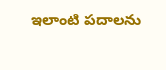ఇలాంటి పదాలను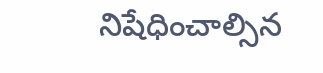నిషేధించాల్సిన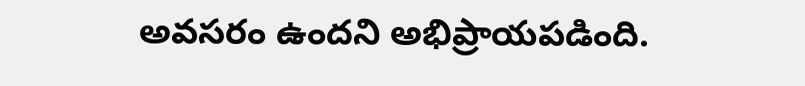అవసరం ఉందని అభిప్రాయపడింది.